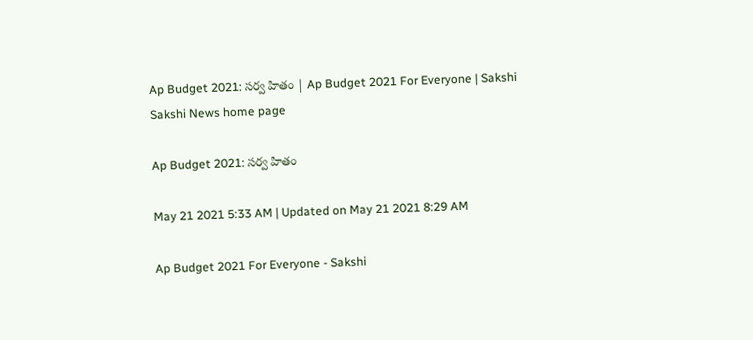Ap Budget 2021: సర్వ హితం | Ap Budget 2021 For Everyone | Sakshi
Sakshi News home page

Ap Budget 2021: సర్వ హితం

May 21 2021 5:33 AM | Updated on May 21 2021 8:29 AM

Ap Budget 2021 For Everyone - Sakshi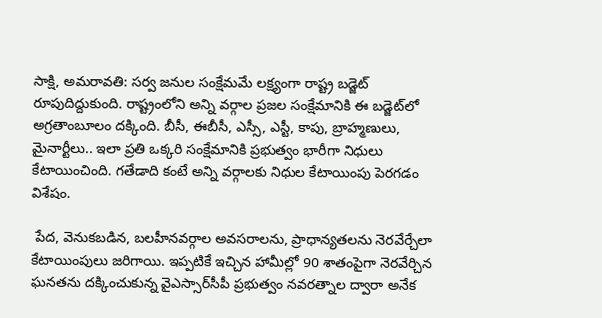సాక్షి, అమరావతి: సర్వ జనుల సంక్షేమమే లక్ష్యంగా రాష్ట్ర బడ్జెట్‌ రూపుదిద్దుకుంది. రాష్ట్రంలోని అన్ని వర్గాల ప్రజల సంక్షేమానికి ఈ బడ్జెట్‌లో అగ్రతాంబూలం దక్కింది. బీసీ, ఈబీసీ, ఎస్సీ, ఎస్టీ, కాపు, బ్రాహ్మణులు, మైనార్టీలు.. ఇలా ప్రతి ఒక్కరి సంక్షేమానికి ప్రభుత్వం భారీగా నిధులు కేటాయించింది. గతేడాది కంటే అన్ని వర్గాలకు నిధుల కేటాయింపు పెరగడం విశేషం.

 పేద, వెనుకబడిన, బలహీనవర్గాల అవసరాలను, ప్రాధాన్యతలను నెరవేర్చేలా కేటాయింపులు జరిగాయి. ఇప్పటికే ఇచ్చిన హామీల్లో 90 శాతంపైగా నెరవేర్చిన ఘనతను దక్కించుకున్న వైఎస్సార్‌సీపీ ప్రభుత్వం నవరత్నాల ద్వారా అనేక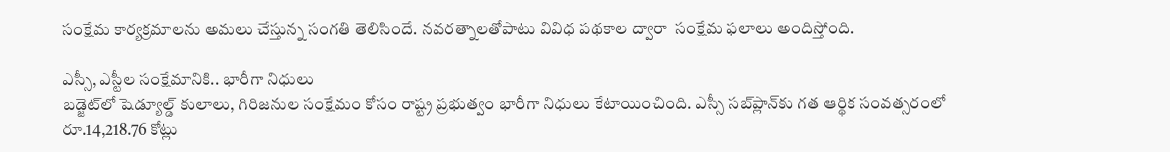సంక్షేమ కార్యక్రమాలను అమలు చేస్తున్న సంగతి తెలిసిందే. నవరత్నాలతోపాటు వివిధ పథకాల ద్వారా  సంక్షేమ ఫలాలు అందిస్తోంది.

ఎస్సీ, ఎస్టీల సంక్షేమానికి.. భారీగా నిధులు
బడ్జెట్‌లో షెడ్యూల్డ్‌ కులాలు, గిరిజనుల సంక్షేమం కోసం రాష్ట్ర ప్రభుత్వం భారీగా నిధులు కేటాయించింది. ఎస్సీ సబ్‌ప్లాన్‌కు గత ఆర్థిక సంవత్సరంలో రూ.14,218.76 కోట్లు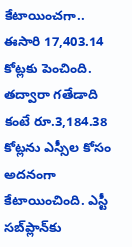కేటాయించగా.. ఈసారి 17,403.14 కోట్లకు పెంచింది. తద్వారా గతేడాది కంటే రూ.3,184.38 కోట్లను ఎస్సీల కోసం అదనంగా కేటాయించింది. ఎస్టీ సబ్‌ప్లాన్‌కు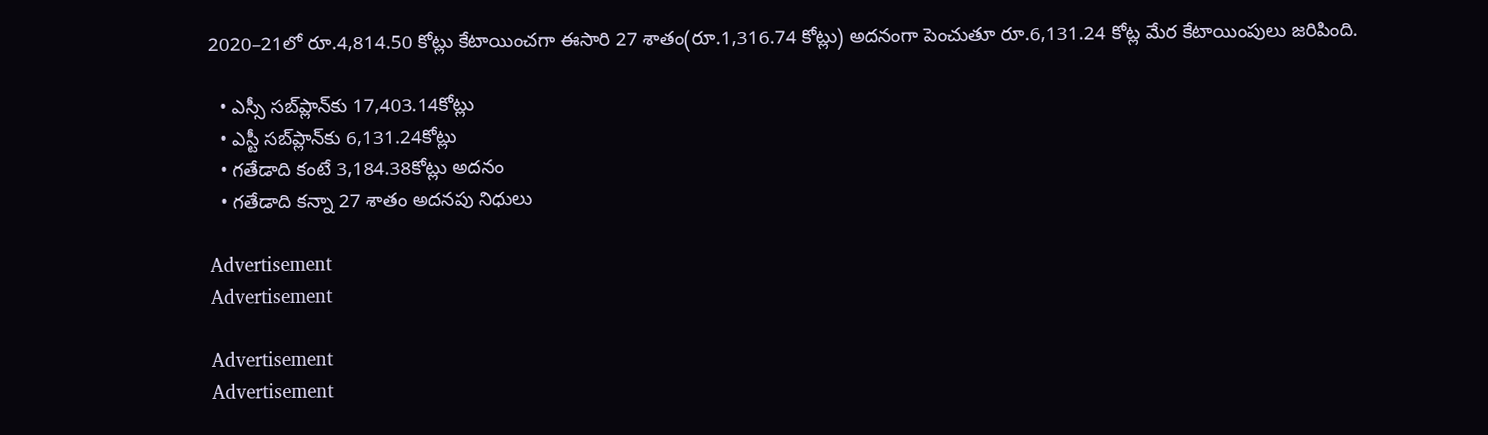2020–21లో రూ.4,814.50 కోట్లు కేటాయించగా ఈసారి 27 శాతం(రూ.1,316.74 కోట్లు) అదనంగా పెంచుతూ రూ.6,131.24 కోట్ల మేర కేటాయింపులు జరిపింది.

  • ఎస్సీ సబ్‌ప్లాన్‌కు 17,403.14కోట్లు
  • ఎస్టీ సబ్‌ప్లాన్‌కు 6,131.24కోట్లు
  • గతేడాది కంటే 3,184.38కోట్లు అదనం
  • గతేడాది కన్నా 27 శాతం అదనపు నిధులు

Advertisement
Advertisement

Advertisement
Advertisement